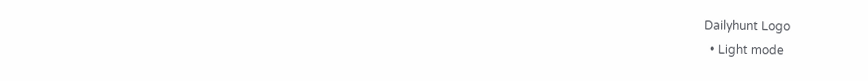Dailyhunt Logo
  • Light mode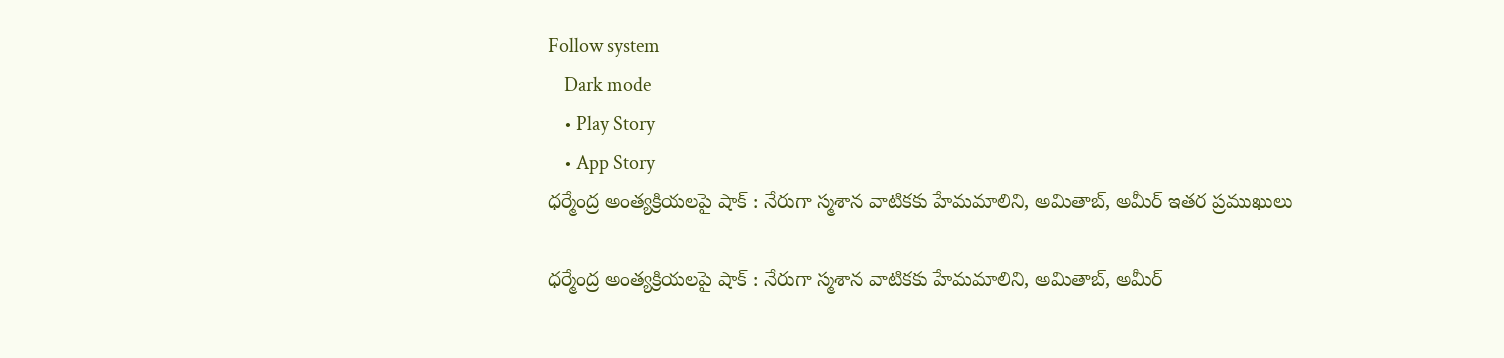Follow system
    Dark mode
    • Play Story
    • App Story
ధర్మేంద్ర అంత్యక్రియలపై షాక్ : నేరుగా స్మశాన వాటికకు హేమమాలిని, అమితాబ్, అమీర్ ఇతర ప్రముఖులు

ధర్మేంద్ర అంత్యక్రియలపై షాక్ : నేరుగా స్మశాన వాటికకు హేమమాలిని, అమితాబ్, అమీర్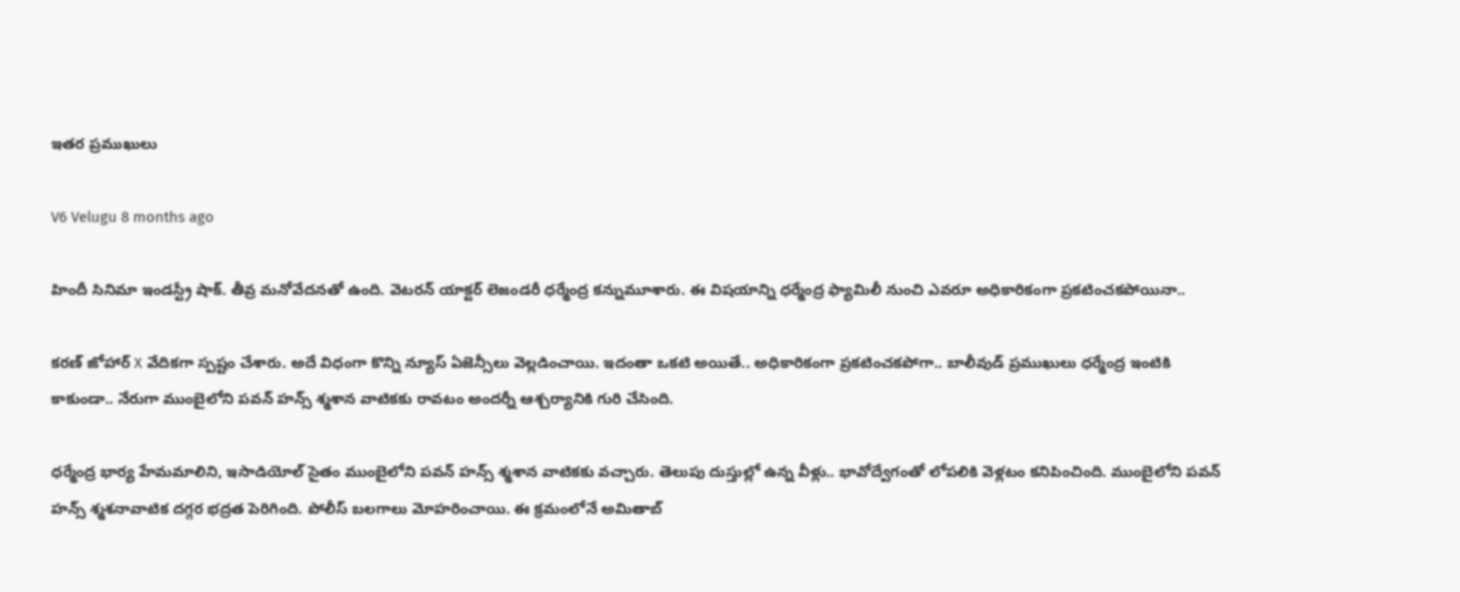ఇతర ప్రముఖులు

V6 Velugu 8 months ago

హిందీ సినిమా ఇండస్ట్రీ షాక్. తీవ్ర మనోవేదనతో ఉంది. వెటరన్ యాక్టర్ లెజండరీ ధర్మేంద్ర కన్నుమూశారు. ఈ విషయాన్ని ధర్మేంద్ర ఫ్యామిలీ నుంచి ఎవరూ అధికారికంగా ప్రకటించకపోయినా..

కరణ్ జోహార్ X వేదికగా స్పష్టం చేశారు. అదే విధంగా కొన్ని న్యూస్ ఏజెన్సీలు వెల్లడించాయి. ఇదంతా ఒకటి అయితే.. అధికారికంగా ప్రకటించకపోగా.. బాలీవుడ్ ప్రముఖులు ధర్మేంద్ర ఇంటికి కాకుండా.. నేరుగా ముంబైలోని పవన్ హన్స్ శ్మశాన వాటికకు రావటం అందర్నీ ఆశ్చర్యానికి గురి చేసింది.

ధర్మేంద్ర భార్య హేమమాలిని, ఇసాడియోల్ సైతం ముంబైలోని పవన్ హన్స్ శ్మశాన వాటికకు వచ్చారు. తెలుపు దుస్తుల్లో ఉన్న వీళ్లు.. భావోద్వేగంతో లోపలికి వెళ్లటం కనిపించింది. ముంబైలోని పవన్ హన్స్ శ్మశనావాటిక దగ్గర భద్రత పెరిగింది. పోలీస్ బలగాలు మోహరించాయి. ఈ క్రమంలోనే అమితాబ్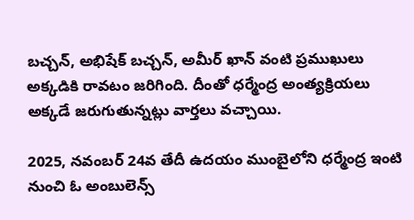బచ్చన్, అభిషేక్ బచ్చన్, అమీర్ ఖాన్ వంటి ప్రముఖులు అక్కడికి రావటం జరిగింది. దీంతో ధర్మేంద్ర అంత్యక్రియలు అక్కడే జరుగుతున్నట్లు వార్తలు వచ్చాయి.

2025, నవంబర్ 24వ తేదీ ఉదయం ముంబైలోని ధర్మేంద్ర ఇంటి నుంచి ఓ అంబులెన్స్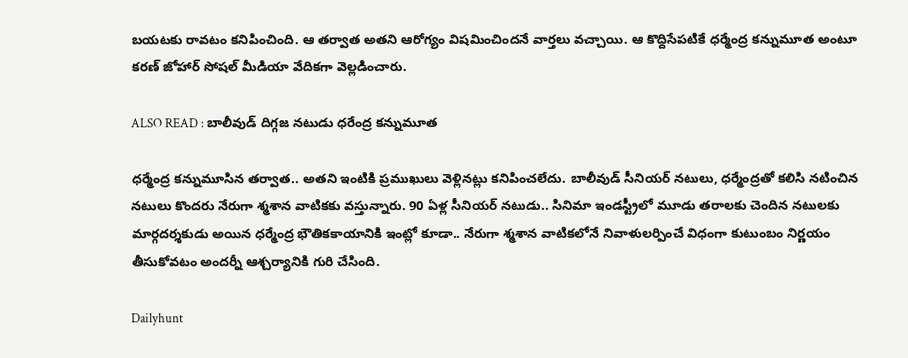బయటకు రావటం కనిపించింది. ఆ తర్వాత అతని ఆరోగ్యం విషమించిందనే వార్తలు వచ్చాయి. ఆ కొద్దిసేపటికే ధర్మేంద్ర కన్నుమూత అంటూ కరణ్ జోహార్ సోషల్ మీడియా వేదికగా వెల్లడించారు.

ALSO READ : బాలీవుడ్ దిగ్గజ నటుడు ధరేంద్ర కన్నుమూత

ధర్మేంద్ర కన్నుమూసిన తర్వాత.. అతని ఇంటికి ప్రముఖులు వెళ్లినట్లు కనిపించలేదు. బాలీవుడ్ సీనియర్ నటులు, ధర్మేంద్రతో కలిసి నటించిన నటులు కొందరు నేరుగా శ్మశాన వాటికకు వస్తున్నారు. 90 ఏళ్ల సీనియర్ నటుడు.. సినిమా ఇండస్ట్రీలో మూడు తరాలకు చెందిన నటులకు మార్గదర్శకుడు అయిన ధర్మేంద్ర భౌతికకాయానికి ఇంట్లో కూడా.. నేరుగా శ్మశాన వాటికలోనే నివాళులర్పించే విధంగా కుటుంబం నిర్ణయం తీసుకోవటం అందర్నీ ఆశ్చర్యానికి గురి చేసింది.

Dailyhunt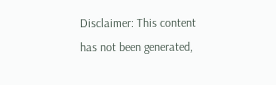Disclaimer: This content has not been generated,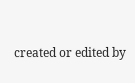created or edited by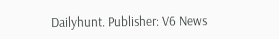Dailyhunt. Publisher: V6 News